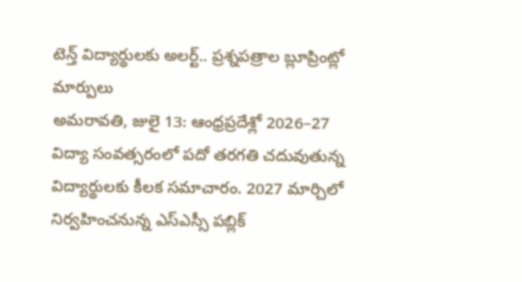టెన్త్ విద్యార్థులకు అలర్ట్.. ప్రశ్నపత్రాల బ్లూప్రింట్లో మార్పులు
అమరావతి, జులై 13: ఆంధ్రప్రదేశ్లో 2026–27 విద్యా సంవత్సరంలో పదో తరగతి చదువుతున్న విద్యార్థులకు కీలక సమాచారం. 2027 మార్చిలో నిర్వహించనున్న ఎస్ఎస్సీ పబ్లిక్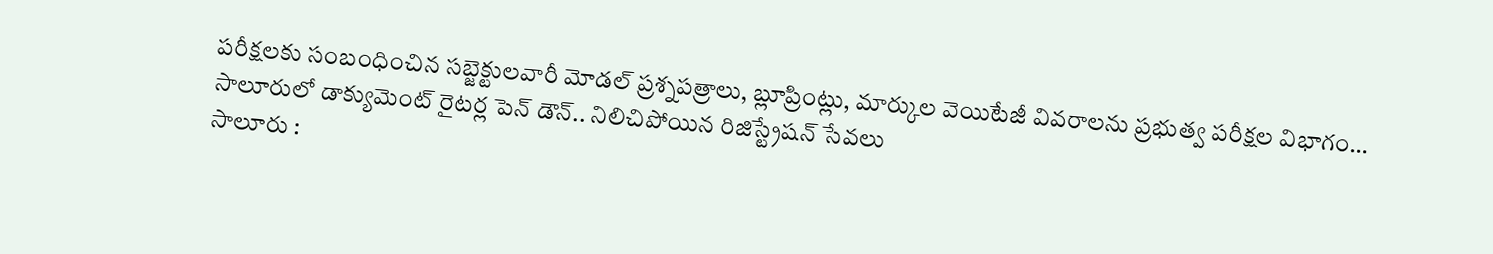పరీక్షలకు సంబంధించిన సబ్జెక్టులవారీ మోడల్ ప్రశ్నపత్రాలు, బ్లూప్రింట్లు, మార్కుల వెయిటేజీ వివరాలను ప్రభుత్వ పరీక్షల విభాగం…
సాలూరులో డాక్యుమెంట్ రైటర్ల పెన్ డౌన్.. నిలిచిపోయిన రిజిస్ట్రేషన్ సేవలు
సాలూరు :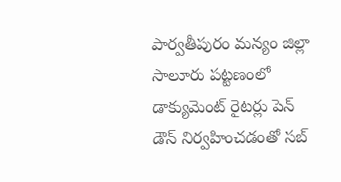పార్వతీపురం మన్యం జిల్లా సాలూరు పట్టణంలో డాక్యుమెంట్ రైటర్లు పెన్ డౌన్ నిర్వహించడంతో సబ్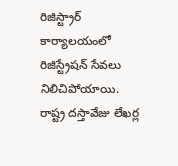రిజిస్ట్రార్ కార్యాలయంలో రిజిస్ట్రేషన్ సేవలు నిలిచిపోయాయి. రాష్ట్ర దస్తావేజు లేఖర్ల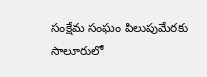సంక్షేమ సంఘం పిలుపుమేరకు సాలూరులో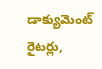డాక్యుమెంట్ రైటర్లు,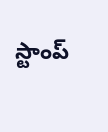స్టాంప్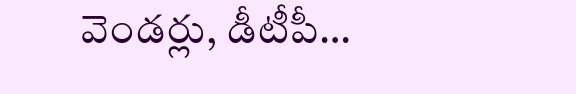వెండర్లు, డీటీపీ…